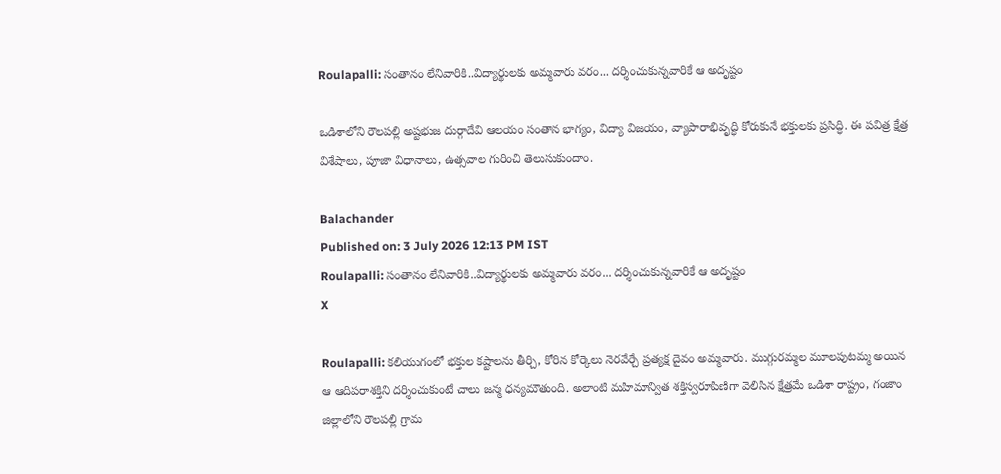Roulapalli: సంతానం లేనివారికి..విద్యార్థులకు అమ్మవారు వరం... దర్శించుకున్నవారికే ఆ అదృష్టం

ఒడిశాలోని రౌలపల్లి అష్టభుజ దుర్గాదేవి ఆలయం సంతాన భాగ్యం, విద్యా విజయం, వ్యాపారాభివృద్ధి కోరుకునే భక్తులకు ప్రసిద్ధి. ఈ పవిత్ర క్షేత్ర విశేషాలు, పూజా విధానాలు, ఉత్సవాల గురించి తెలుసుకుందాం.

Balachander
Published on: 3 July 2026 12:13 PM IST
Roulapalli: సంతానం లేనివారికి..విద్యార్థులకు అమ్మవారు వరం... దర్శించుకున్నవారికే ఆ అదృష్టం
X

Roulapalli: కలియుగంలో భక్తుల కష్టాలను తీర్చి, కోరిన కోర్కెలు నెరవేర్చే ప్రత్యక్ష దైవం అమ్మవారు. ముగ్గురమ్మల మూలపుటమ్మ అయిన ఆ ఆదిపరాశక్తిని దర్శించుకుంటే చాలు జన్మ ధన్యమౌతుంది. అలాంటి మహిమాన్విత శక్తిస్వరూపిణిగా వెలిసిన క్షేత్రమే ఒడిశా రాష్ట్రం, గంజాం జిల్లాలోని రౌలపల్లి గ్రామ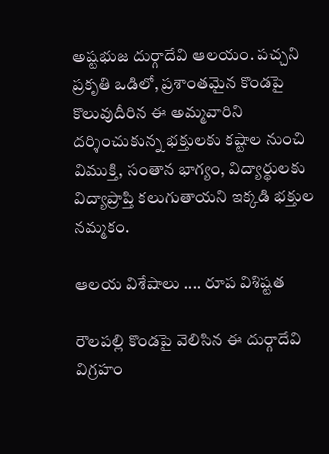అష్టభుజ దుర్గాదేవి ఆలయం. పచ్చని ప్రకృతి ఒడిలో, ప్రశాంతమైన కొండపై కొలువుదీరిన ఈ అమ్మవారిని దర్శించుకున్న భక్తులకు కష్టాల నుంచి విముక్తి, సంతాన భాగ్యం, విద్యార్థులకు విద్యాప్రాప్తి కలుగుతాయని ఇక్కడి భక్తుల నమ్మకం.

ఆలయ విశేషాలు .... రూప విశిష్టత

రౌలపల్లి కొండపై వెలిసిన ఈ దుర్గాదేవి విగ్రహం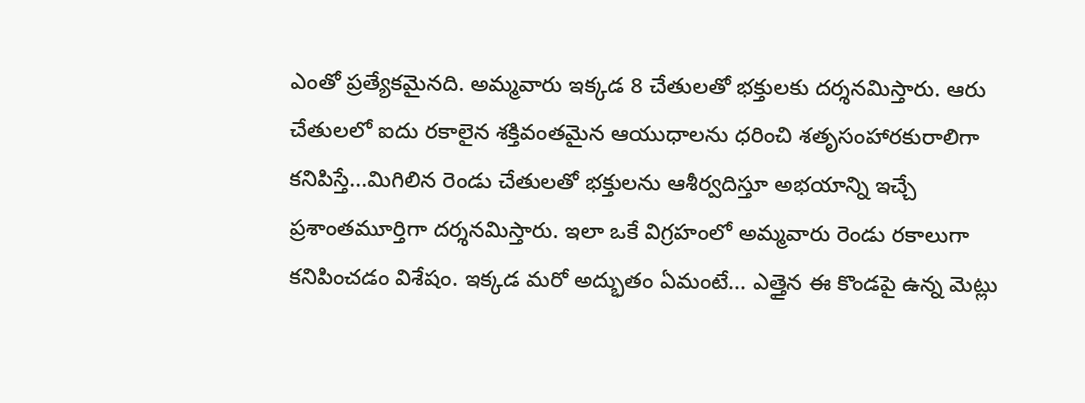ఎంతో ప్రత్యేకమైనది. అమ్మవారు ఇక్కడ 8 చేతులతో భక్తులకు దర్శనమిస్తారు. ఆరు చేతులలో ఐదు రకాలైన శక్తివంతమైన ఆయుధాలను ధరించి శతృసంహారకురాలిగా కనిపిస్తే...మిగిలిన రెండు చేతులతో భక్తులను ఆశీర్వదిస్తూ అభయాన్ని ఇచ్చే ప్రశాంతమూర్తిగా దర్శనమిస్తారు. ఇలా ఒకే విగ్రహంలో అమ్మవారు రెండు రకాలుగా కనిపించడం విశేషం. ఇక్కడ మరో అద్భుతం ఏమంటే... ఎత్తైన ఈ కొండపై ఉన్న మెట్లు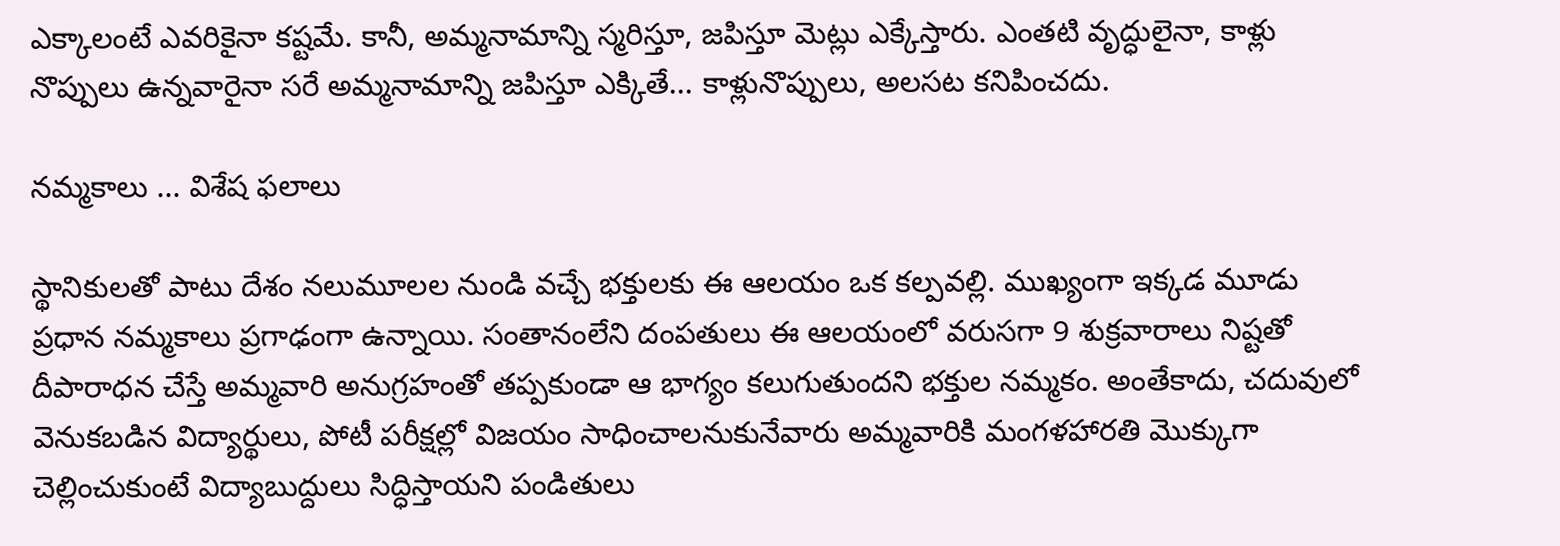ఎక్కాలంటే ఎవరికైనా కష్టమే. కానీ, అమ్మనామాన్ని స్మరిస్తూ, జపిస్తూ మెట్లు ఎక్కేస్తారు. ఎంతటి వృద్ధులైనా, కాళ్లు నొప్పులు ఉన్నవారైనా సరే అమ్మనామాన్ని జపిస్తూ ఎక్కితే... కాళ్లునొప్పులు, అలసట కనిపించదు.

నమ్మకాలు ... విశేష ఫలాలు

స్థానికులతో పాటు దేశం నలుమూలల నుండి వచ్చే భక్తులకు ఈ ఆలయం ఒక కల్పవల్లి. ముఖ్యంగా ఇక్కడ మూడు ప్రధాన నమ్మకాలు ప్రగాఢంగా ఉన్నాయి. సంతానంలేని దంపతులు ఈ ఆలయంలో వరుసగా 9 శుక్రవారాలు నిష్టతో దీపారాధన చేస్తే అమ్మవారి అనుగ్రహంతో తప్పకుండా ఆ భాగ్యం కలుగుతుందని భక్తుల నమ్మకం. అంతేకాదు, చదువులో వెనుకబడిన విద్యార్థులు, పోటీ పరీక్షల్లో విజయం సాధించాలనుకునేవారు అమ్మవారికి మంగళహారతి మొక్కుగా చెల్లించుకుంటే విద్యాబుద్దులు సిద్ధిస్తాయని పండితులు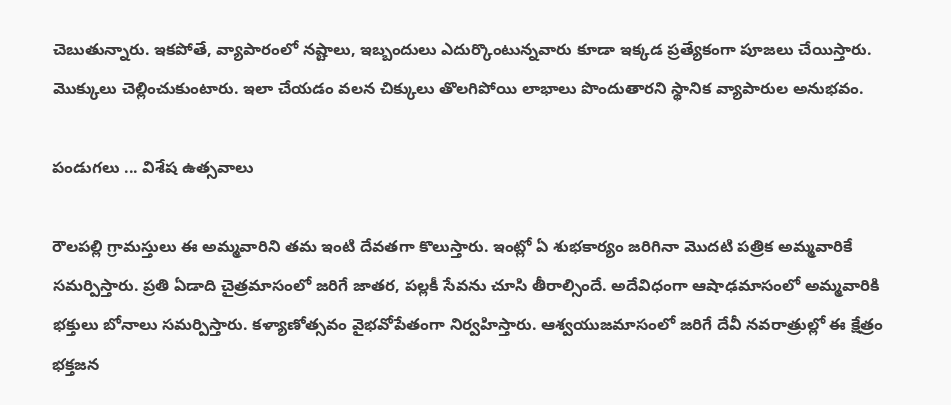చెబుతున్నారు. ఇకపోతే, వ్యాపారంలో నష్టాలు, ఇబ్బందులు ఎదుర్కొంటున్నవారు కూడా ఇక్కడ ప్రత్యేకంగా పూజలు చేయిస్తారు. మొక్కులు చెల్లించుకుంటారు. ఇలా చేయడం వలన చిక్కులు తొలగిపోయి లాభాలు పొందుతారని స్థానిక వ్యాపారుల అనుభవం.

పండుగలు ... విశేష ఉత్సవాలు

రౌలపల్లి గ్రామస్తులు ఈ అమ్మవారిని తమ ఇంటి దేవతగా కొలుస్తారు. ఇంట్లో ఏ శుభకార్యం జరిగినా మొదటి పత్రిక అమ్మవారికే సమర్పిస్తారు. ప్రతి ఏడాది చైత్రమాసంలో జరిగే జాతర, పల్లకీ సేవను చూసి తీరాల్సిందే. అదేవిధంగా ఆషాఢమాసంలో అమ్మవారికి భక్తులు బోనాలు సమర్పిస్తారు. కళ్యాణోత్సవం వైభవోపేతంగా నిర్వహిస్తారు. ఆశ్వయుజమాసంలో జరిగే దేవీ నవరాత్రుల్లో ఈ క్షేత్రం భక్తజన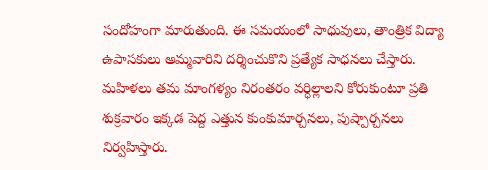సందోహంగా మారుతుంది. ఈ సమయంలో సాధువులు, తాంత్రిక విద్యా ఉపాసకులు అమ్మవారిని దర్శించుకొని ప్రత్యేక సాధనలు చేస్తారు. మహిళలు తమ మాంగళ్యం నిరంతరం వర్ధిల్లాలని కోరుకుంటూ ప్రతి శుక్రవారం ఇక్కడ పెద్ద ఎత్తున కుంకుమార్చనలు, పుష్పార్చనలు నిర్వహిస్తారు.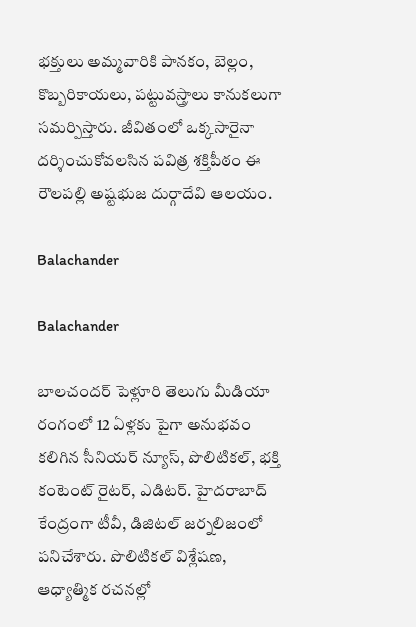భక్తులు అమ్మవారికి పానకం, బెల్లం, కొబ్బరికాయలు, పట్టువస్త్రాలు కానుకలుగా సమర్పిస్తారు. జీవితంలో ఒక్కసారైనా దర్శించుకోవలసిన పవిత్ర శక్తిపీఠం ఈ రౌలపల్లి అష్టభుజ దుర్గాదేవి ఆలయం.

Balachander

Balachander

బాలచందర్ పెళ్లూరి తెలుగు మీడియా రంగంలో 12 ఏళ్లకు పైగా అనుభవం కలిగిన సీనియర్ న్యూస్, పొలిటికల్, భక్తి కంటెంట్ రైటర్, ఎడిటర్. హైదరాబాద్ కేంద్రంగా టీవీ, డిజిటల్ జర్నలిజంలో పనిచేశారు. పొలిటికల్ విశ్లేషణ, ఆధ్యాత్మిక రచనల్లో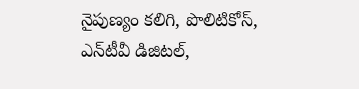నైపుణ్యం కలిగి, పొలిటికోస్, ఎన్‌టీవీ డిజిటల్,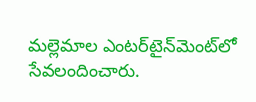మల్లెమాల ఎంటర్‌టైన్‌మెంట్‌లో సేవలందించారు.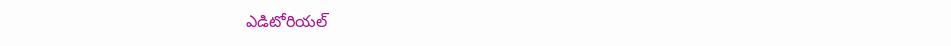ఎడిటోరియల్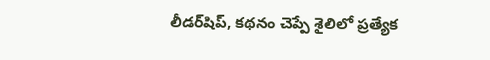లీడర్‌షిప్, కథనం చెప్పే శైలిలో ప్రత్యేక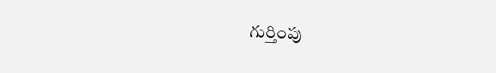గుర్తింపు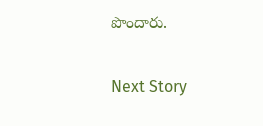పొందారు.

Next Story